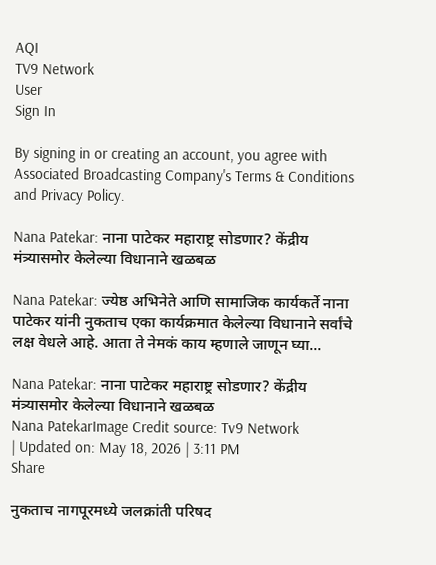AQI
TV9 Network
User
Sign In

By signing in or creating an account, you agree with Associated Broadcasting Company's Terms & Conditions and Privacy Policy.

Nana Patekar: नाना पाटेकर महाराष्ट्र सोडणार? केंद्रीय मंत्र्यासमोर केलेल्या विधानाने खळबळ

Nana Patekar: ज्येष्ठ अभिनेते आणि सामाजिक कार्यकर्ते नाना पाटेकर यांनी नुकताच एका कार्यक्रमात केलेल्या विधानाने सर्वांचे लक्ष वेधले आहे. आता ते नेमकं काय म्हणाले जाणून घ्या...

Nana Patekar: नाना पाटेकर महाराष्ट्र सोडणार? केंद्रीय मंत्र्यासमोर केलेल्या विधानाने खळबळ
Nana PatekarImage Credit source: Tv9 Network
| Updated on: May 18, 2026 | 3:11 PM
Share

नुकताच नागपूरमध्ये जलक्रांती परिषद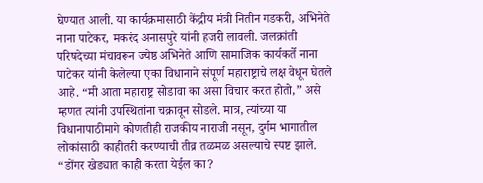घेण्यात आली. या कार्यक्रमासाठी केंद्रीय मंत्री नितीन गडकरी, अभिनेते नाना पाटेकर, मकरंद अनासपुरे यांनी हजरी लावली. जलक्रांती परिषदेच्या मंचावरून ज्येष्ठ अभिनेते आणि सामाजिक कार्यकर्ते नाना पाटेकर यांनी केलेल्या एका विधानाने संपूर्ण महाराष्ट्राचे लक्ष वेधून घेतले आहे. “मी आता महाराष्ट्र सोडावा का असा विचार करत होतो,” असे म्हणत त्यांनी उपस्थितांना चक्रावून सोडले. मात्र, त्यांच्या या विधानापाठीमागे कोणतीही राजकीय नाराजी नसून, दुर्गम भागातील लोकांसाठी काहीतरी करण्याची तीव्र तळमळ असल्याचे स्पष्ट झाले. “डोंगर खेड्यात काही करता येईल का?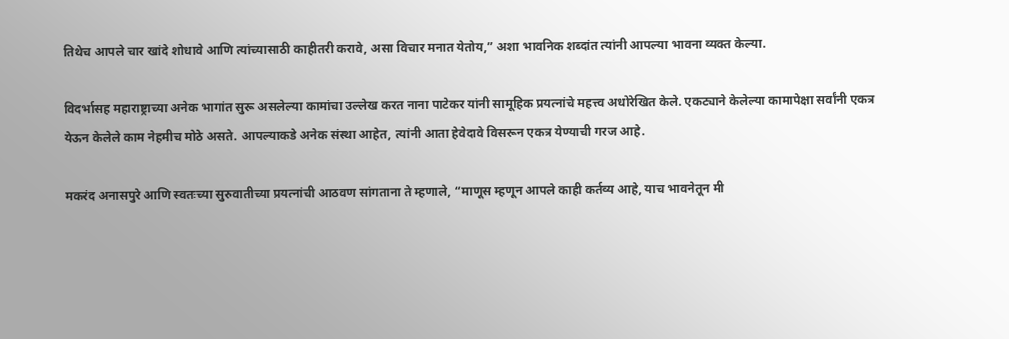तिथेच आपले चार खांदे शोधावे आणि त्यांच्यासाठी काहीतरी करावे, असा विचार मनात येतोय,” अशा भावनिक शब्दांत त्यांनी आपल्या भावना व्यक्त केल्या.

विदर्भासह महाराष्ट्राच्या अनेक भागांत सुरू असलेल्या कामांचा उल्लेख करत नाना पाटेकर यांनी सामूहिक प्रयत्नांचे महत्त्व अधोरेखित केले. एकट्याने केलेल्या कामापेक्षा सर्वांनी एकत्र येऊन केलेले काम नेहमीच मोठे असते. आपल्याकडे अनेक संस्था आहेत, त्यांनी आता हेवेदावे विसरून एकत्र येण्याची गरज आहे.

मकरंद अनासपुरे आणि स्वतःच्या सुरुवातीच्या प्रयत्नांची आठवण सांगताना ते म्हणाले, “माणूस म्हणून आपले काही कर्तव्य आहे, याच भावनेतून मी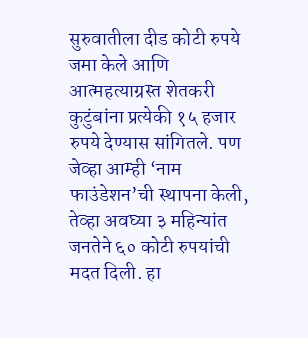सुरुवातीला दीड कोटी रुपये जमा केले आणि आत्महत्याग्रस्त शेतकरी कुटुंबांना प्रत्येकी १५ हजार रुपये देण्यास सांगितले. पण जेव्हा आम्ही ‘नाम फाउंडेशन’ची स्थापना केली, तेव्हा अवघ्या ३ महिन्यांत जनतेने ६० कोटी रुपयांची मदत दिली. हा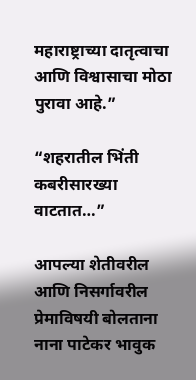महाराष्ट्राच्या दातृत्वाचा आणि विश्वासाचा मोठा पुरावा आहे.”

“शहरातील भिंती कबरीसारख्या वाटतात…”

आपल्या शेतीवरील आणि निसर्गावरील प्रेमाविषयी बोलताना नाना पाटेकर भावुक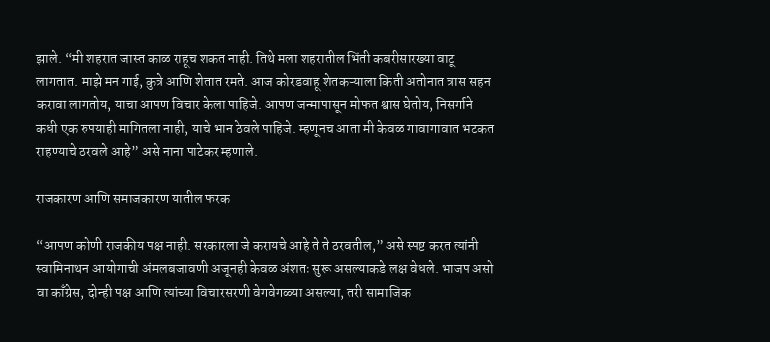झाले. “मी शहरात जास्त काळ राहूच शकत नाही. तिथे मला शहरातील भिंती कबरीसारख्या वाटू लागतात. माझे मन गाई, कुत्रे आणि शेतात रमते. आज कोरडवाहू शेतकऱ्याला किती अतोनात त्रास सहन करावा लागतोय, याचा आपण विचार केला पाहिजे. आपण जन्मापासून मोफत श्वास घेतोय, निसर्गाने कधी एक रुपयाही मागितला नाही, याचे भान ठेवले पाहिजे. म्हणूनच आता मी केवळ गावागावात भटकत राहण्याचे ठरवले आहे” असे नाना पाटेकर म्हणाले.

राजकारण आणि समाजकारण यातील फरक

“आपण कोणी राजकीय पक्ष नाही. सरकारला जे करायचे आहे ते ते ठरवतील,” असे स्पष्ट करत त्यांनी स्वामिनाथन आयोगाची अंमलबजावणी अजूनही केवळ अंशतः सुरू असल्याकडे लक्ष वेधले. भाजप असो वा काँग्रेस, दोन्ही पक्ष आणि त्यांच्या विचारसरणी वेगवेगळ्या असल्या, तरी सामाजिक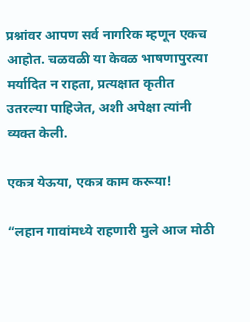प्रश्नांवर आपण सर्व नागरिक म्हणून एकच आहोत. चळवळी या केवळ भाषणापुरत्या मर्यादित न राहता, प्रत्यक्षात कृतीत उतरल्या पाहिजेत, अशी अपेक्षा त्यांनी व्यक्त केली.

एकत्र येऊया, एकत्र काम करूया!

“लहान गावांमध्ये राहणारी मुले आज मोठी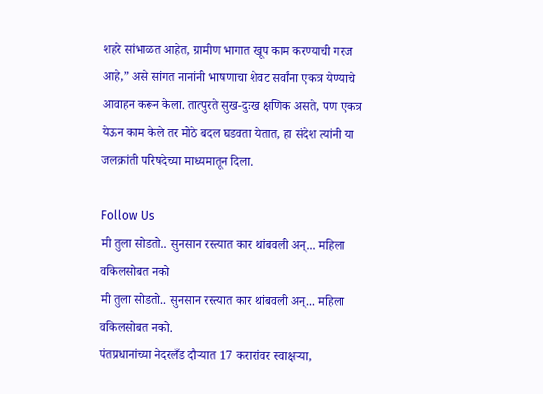शहरे सांभाळत आहेत, ग्रामीण भागात खूप काम करण्याची गरज आहे,” असे सांगत नानांनी भाषणाचा शेवट सर्वांना एकत्र येण्याचे आवाहन करून केला. तात्पुरते सुख-दुःख क्षणिक असते, पण एकत्र येऊन काम केले तर मोठे बदल घडवता येतात, हा संदेश त्यांनी या जलक्रांती परिषदेच्या माध्यमातून दिला.

Follow Us
मी तुला सोडतो.. सुनसान रस्त्यात कार थांबवली अन्... महिला वकिलसोबत नको
मी तुला सोडतो.. सुनसान रस्त्यात कार थांबवली अन्... महिला वकिलसोबत नको.
पंतप्रधानांच्या नेदरलँड दौऱ्यात 17 करारांवर स्वाक्षऱ्या,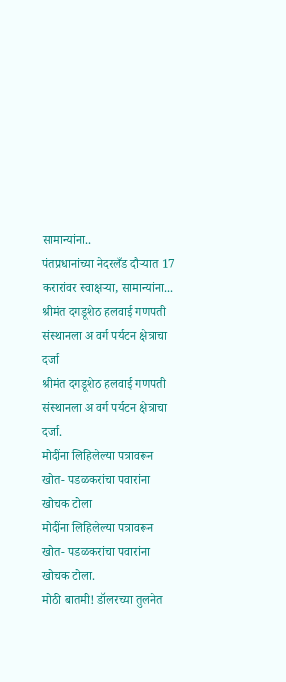सामान्यांना..
पंतप्रधानांच्या नेदरलँड दौऱ्यात 17 करारांवर स्वाक्षऱ्या, सामान्यांना...
श्रीमंत दगडूशेठ हलवाई गणपती संस्थानला अ वर्ग पर्यटन क्षेत्राचा दर्जा
श्रीमंत दगडूशेठ हलवाई गणपती संस्थानला अ वर्ग पर्यटन क्षेत्राचा दर्जा.
मोदींना लिहिलेल्या पत्रावरून खोत- पडळकरांचा पवारांना खोचक टोला
मोदींना लिहिलेल्या पत्रावरून खोत- पडळकरांचा पवारांना खोचक टोला.
मोठी बातमी! डॉलरच्या तुलनेत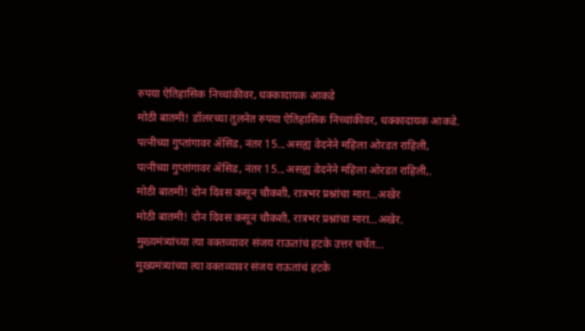रुपया ऐतिहासिक निच्चांकीवर, धक्कादायक आकडे
मोठी बातमी! डॉलरच्या तुलनेत रुपया ऐतिहासिक निच्चांकीवर, धक्कादायक आकडे.
पत्नीच्या गुप्तांगावर ॲसिड, नंतर 15...असह्य वेदनेने महिला ओरडत राहिली,
पत्नीच्या गुप्तांगावर ॲसिड, नंतर 15...असह्य वेदनेने महिला ओरडत राहिली,.
मोठी बातमी! दोन दिवस कसून चौकशी, रात्रभर प्रश्नांचा मारा...अखेर
मोठी बातमी! दोन दिवस कसून चौकशी, रात्रभर प्रश्नांचा मारा...अखेर.
मुख्यमंत्र्यांच्या त्या वक्तव्यावर संजय राऊतांचं हटके उत्तर चर्चेत...
मुख्यमंत्र्यांच्या त्या वक्तव्यावर संजय राऊतांचं हटके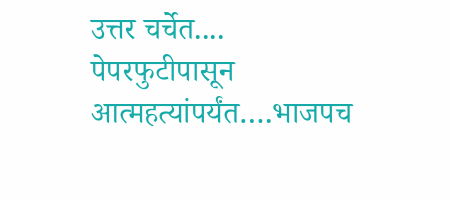उत्तर चर्चेत....
पेपरफुटीपासून आत्महत्यांपर्यंत….भाजपच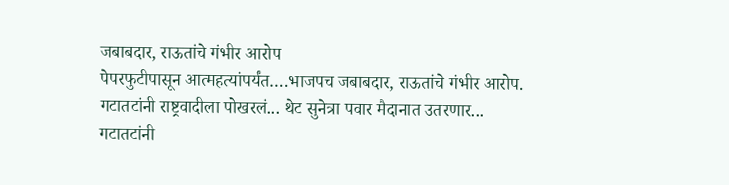जबाबदार, राऊतांचे गंभीर आरोप
पेपरफुटीपासून आत्महत्यांपर्यंत….भाजपच जबाबदार, राऊतांचे गंभीर आरोप.
गटातटांनी राष्ट्रवादीला पोखरलं... थेट सुनेत्रा पवार मैदानात उतरणार...
गटातटांनी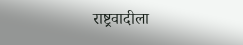राष्ट्रवादीला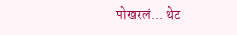पोखरलं... थेट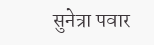सुनेत्रा पवार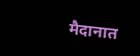मैदानात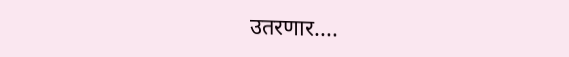उतरणार....